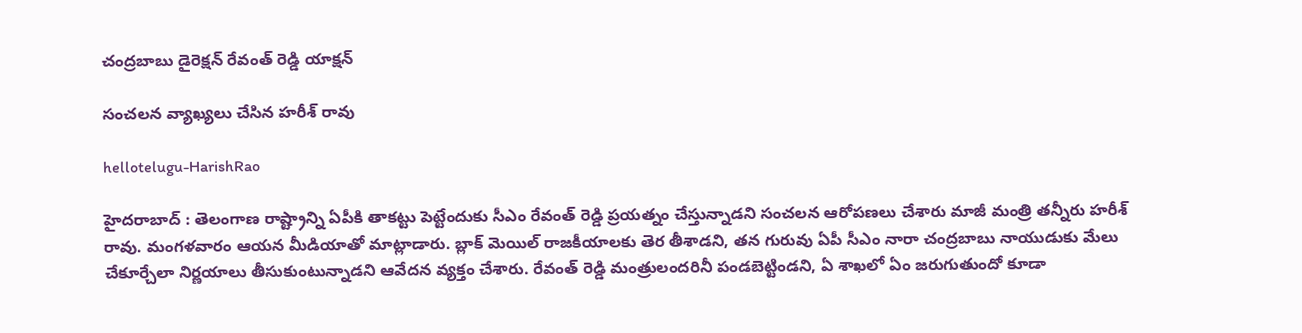చంద్ర‌బాబు డైరెక్ష‌న్ రేవంత్ రెడ్డి యాక్ష‌న్

సంచ‌ల‌న వ్యాఖ్య‌లు చేసిన హ‌రీశ్ రావు

hellotelugu-HarishRao

హైద‌రాబాద్ : తెలంగాణ రాష్ట్రాన్ని ఏపీకి తాక‌ట్టు పెట్టేందుకు సీఎం రేవంత్ రెడ్డి ప్ర‌య‌త్నం చేస్తున్నాడ‌ని సంచ‌ల‌న ఆరోప‌ణ‌లు చేశారు మాజీ మంత్రి త‌న్నీరు హ‌రీశ్ రావు. మంగ‌ళ‌వారం ఆయ‌న మీడియాతో మాట్లాడారు. బ్లాక్ మెయిల్ రాజ‌కీయాల‌కు తెర తీశాడ‌ని, త‌న గురువు ఏపీ సీఎం నారా చంద్ర‌బాబు నాయుడుకు మేలు చేకూర్చేలా నిర్ణ‌యాలు తీసుకుంటున్నాడ‌ని ఆవేద‌న వ్య‌క్తం చేశారు. రేవంత్ రెడ్డి మంత్రులందరినీ పండబెట్టిండ‌ని, ఏ శాఖలో ఏం జరుగుతుందో కూడా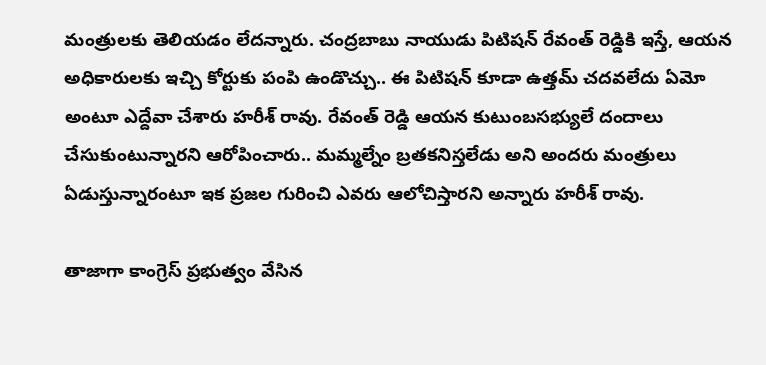మంత్రులకు తెలియడం లేద‌న్నారు. చంద్రబాబు నాయుడు పిటిషన్ రేవంత్ రెడ్డికి ఇస్తే, ఆయన అధికారులకు ఇచ్చి కోర్టుకు పంపి ఉండొచ్చు.. ఈ పిటిషన్ కూడా ఉత్తమ్ చదవలేదు ఏమో అంటూ ఎద్దేవా చేశారు హ‌రీశ్ రావు. రేవంత్ రెడ్డి ఆయన కుటుంబసభ్యులే దందాలు చేసుకుంటున్నారని ఆరోపించారు.. మమ్మల్నేం బ్రతకనిస్తలేడు అని అందరు మంత్రులు ఏడుస్తున్నారంటూ ఇక ప్ర‌జ‌ల గురించి ఎవ‌రు ఆలోచిస్తార‌ని అన్నారు హ‌రీశ్ రావు.

తాజాగా కాంగ్రెస్ ప్రభుత్వం వేసిన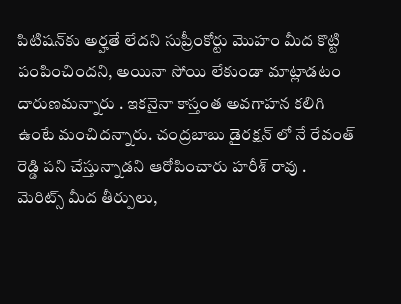పిటిషన్‌కు అర్హతే లేదని సుప్రీంకోర్టు మొహం మీద కొట్టి పంపించిందని, అయినా సోయి లేకుండా మాట్లాడ‌టం దారుణ‌మ‌న్నారు . ఇక‌నైనా కాస్తంత అవ‌గాహ‌న క‌లిగి ఉంటే మంచిద‌న్నారు. చంద్ర‌బాబు డైరక్ష‌న్ లో నే రేవంత్ రెడ్డి ప‌ని చేస్తున్నాడ‌ని ఆరోపించారు హ‌రీశ్ రావు . మెరిట్స్ మీద తీర్పులు,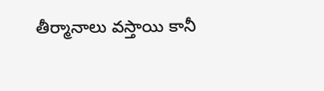తీర్మానాలు వస్తాయి కానీ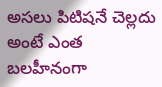అసలు పిటిషనే చెల్లదు అంటే ఎంత బలహీనంగా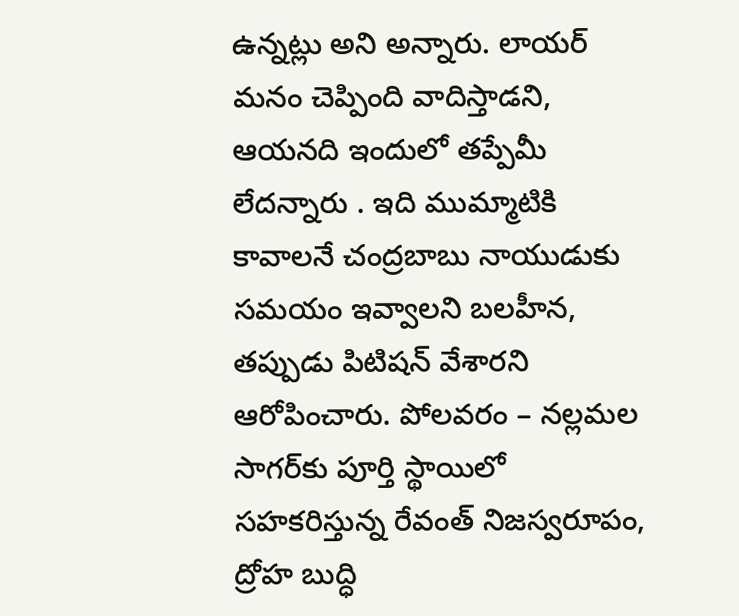ఉన్నట్లు అని అన్నారు. లాయర్ మనం చెప్పింది వాదిస్తాడని, ఆయ‌న‌ది ఇందులో త‌ప్పేమీ లేద‌న్నారు . ఇది ముమ్మాటికి కావాలనే చంద్రబాబు నాయుడుకు సమయం ఇవ్వాలని బలహీన, తప్పుడు పిటిషన్ వేశారని ఆరోపించారు. పోలవరం – నల్లమల సాగర్‌కు పూర్తి స్థాయిలో సహకరిస్తున్న రేవంత్ నిజస్వరూపం, ద్రోహ బుద్ధి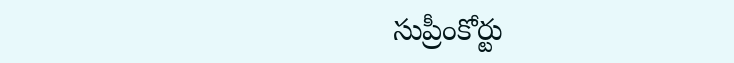సుప్రీంకోర్టు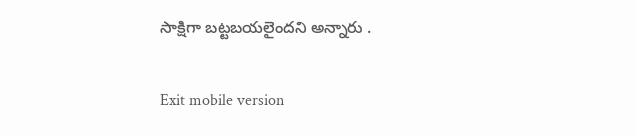సాక్షిగా బట్టబయలైందని అన్నారు .

Exit mobile version